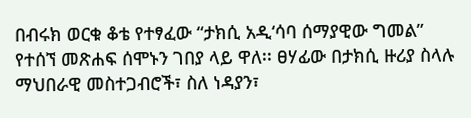በብሩክ ወርቁ ቆቴ የተፃፈው “ታክሲ አዲ‘ሳባ ሰማያዊው ግመል” የተሰኘ መጽሐፍ ሰሞኑን ገበያ ላይ ዋለ፡፡ ፀሃፊው በታክሲ ዙሪያ ስላሉ ማህበራዊ መስተጋብሮች፣ ስለ ነዳያን፣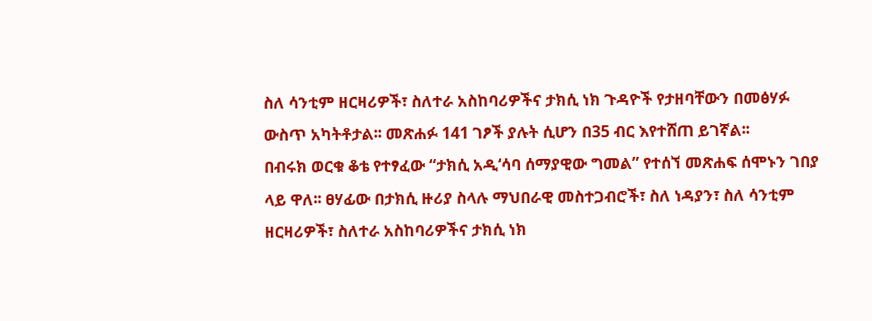ስለ ሳንቲም ዘርዛሪዎች፣ ስለተራ አስከባሪዎችና ታክሲ ነክ ጉዳዮች የታዘባቸውን በመፅሃፉ ውስጥ አካትቶታል፡፡ መጽሐፉ 141 ገፆች ያሉት ሲሆን በ35 ብር እየተሸጠ ይገኛል፡፡
በብሩክ ወርቁ ቆቴ የተፃፈው “ታክሲ አዲ‘ሳባ ሰማያዊው ግመል” የተሰኘ መጽሐፍ ሰሞኑን ገበያ ላይ ዋለ፡፡ ፀሃፊው በታክሲ ዙሪያ ስላሉ ማህበራዊ መስተጋብሮች፣ ስለ ነዳያን፣ ስለ ሳንቲም ዘርዛሪዎች፣ ስለተራ አስከባሪዎችና ታክሲ ነክ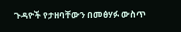ጉዳዮች የታዘባቸውን በመፅሃፉ ውስጥ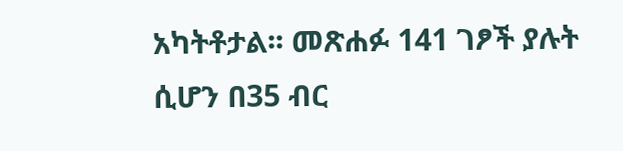አካትቶታል፡፡ መጽሐፉ 141 ገፆች ያሉት ሲሆን በ35 ብር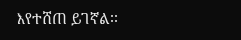እየተሸጠ ይገኛል፡፡